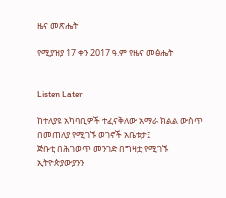ዜና መጽሔት

የሚያዝያ 17 ቀን 2017 ዓ.ም የዜና መፅሔት


Listen Later

ከተለያዩ አካባቢዎች ተፈናቅለው አማራ ክልል ውስጥ በመጠለያ የሚገኙ ወገኖች አቤቱታ፤
ጅቡቲ በሕገወጥ መንገድ በግዛቷ የሚገኙ ኢትዮጵያውያንን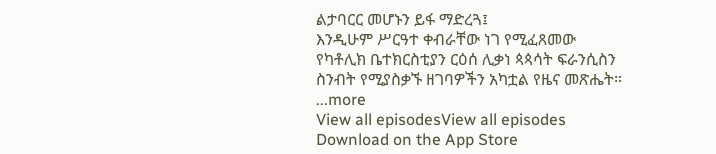ልታባርር መሆኑን ይፋ ማድረጓ፤
እንዲሁም ሥርዓተ ቀብራቸው ነገ የሚፈጸመው የካቶሊክ ቤተክርስቲያን ርዕሰ ሊቃነ ጳጳሳት ፍራንሲስን ስንብት የሚያስቃኙ ዘገባዎችን አካቷል የዜና መጽሔት።
...more
View all episodesView all episodes
Download on the App Store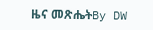ዜና መጽሔትBy DW